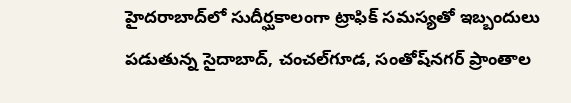హైదరాబాద్‌లో సుదీర్ఘకాలంగా ట్రాఫిక్ సమస్యతో ఇబ్బందులు పడుతున్న సైదాబాద్, చంచల్‌గూడ, సంతోష్‌నగర్ ప్రాంతాల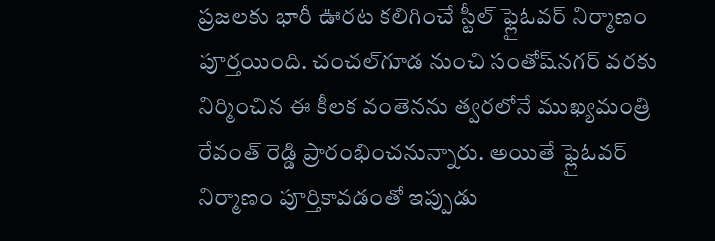ప్రజలకు భారీ ఊరట కలిగించే స్టీల్ ఫ్లైఓవర్ నిర్మాణం పూర్తయింది. చంచల్‌గూడ నుంచి సంతోష్‌నగర్ వరకు నిర్మించిన ఈ కీలక వంతెనను త్వరలోనే ముఖ్యమంత్రి రేవంత్ రెడ్డి ప్రారంభించనున్నారు. అయితే ఫ్లైఓవర్ నిర్మాణం పూర్తికావడంతో ఇప్పుడు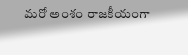మరో అంశం రాజకీయంగా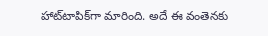హాట్‌టాపిక్‌గా మారింది. అదే ఈ వంతెనకు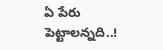ఏ పేరు పెట్టాలన్నది..!